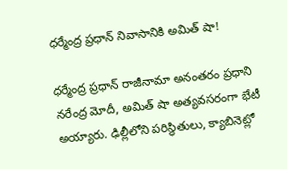ధర్మేంద్ర ప్రధాన్ నివాసానికి అమిత్ షా!

ధర్మేంద్ర ప్రధాన్ రాజీనామా అనంతరం ప్రధాని నరేంద్ర మోదీ, అమిత్ షా అత్యవసరంగా భేటీ అయ్యారు. ఢిల్లీలోని పరిస్థితులు, క్యాబినెట్లో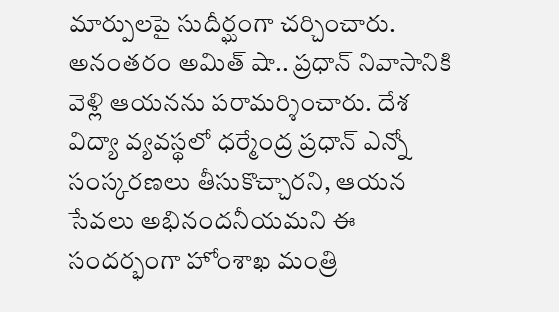మార్పులపై సుదీర్ఘంగా చర్చించారు. అనంతరం అమిత్ షా.. ప్రధాన్ నివాసానికి వెళ్లి ఆయనను పరామర్శించారు. దేశ విద్యా వ్యవస్థలో ధర్మేంద్ర ప్రధాన్ ఎన్నో సంస్కరణలు తీసుకొచ్చారని, ఆయన సేవలు అభినందనీయమని ఈ సందర్భంగా హోంశాఖ మంత్రి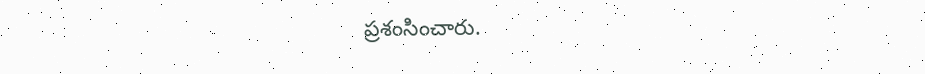ప్రశంసించారు.